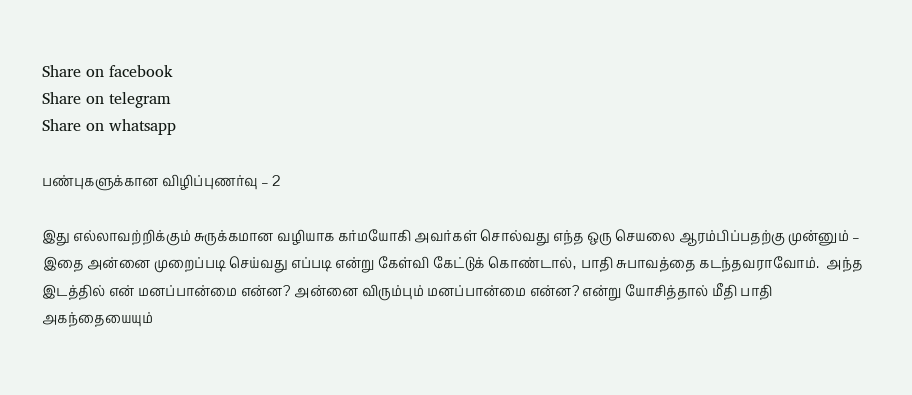Share on facebook
Share on telegram
Share on whatsapp

பண்புகளுக்கான விழிப்புணர்வு – 2

இது எல்லாவற்றிக்கும் சுருக்கமான வழியாக கர்மயோகி அவர்கள் சொல்வது எந்த ஒரு செயலை ஆரம்பிப்பதற்கு முன்னும் – இதை அன்னை முறைப்படி செய்வது எப்படி என்று கேள்வி கேட்டுக் கொண்டால், பாதி சுபாவத்தை கடந்தவராவோம்.  அந்த இடத்தில் என் மனப்பான்மை என்ன? அன்னை விரும்பும் மனப்பான்மை என்ன? என்று யோசித்தால் மீதி பாதி அகந்தையையும்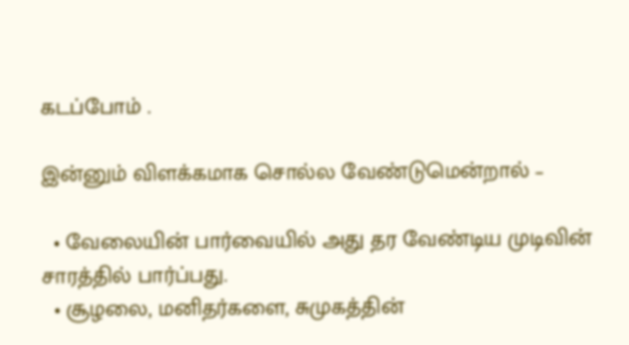கடப்போம் .

இன்னும் விளக்கமாக சொல்ல வேண்டுமென்றால் –

  • வேலையின் பார்வையில் அது தர வேண்டிய முடிவின் சாரத்தில் பார்ப்பது.
  • சூழலை, மனிதர்களை, சுமுகத்தின்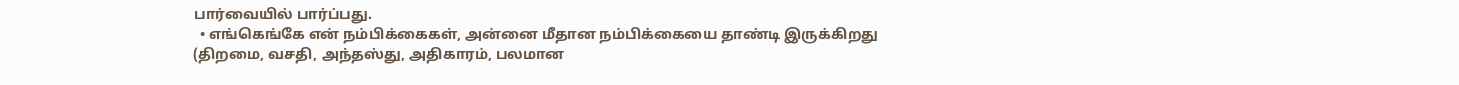பார்வையில் பார்ப்பது.
  • எங்கெங்கே என் நம்பிக்கைகள், அன்னை மீதான நம்பிக்கையை தாண்டி இருக்கிறது (திறமை, வசதி, அந்தஸ்து, அதிகாரம், பலமான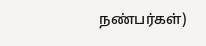நண்பர்கள்)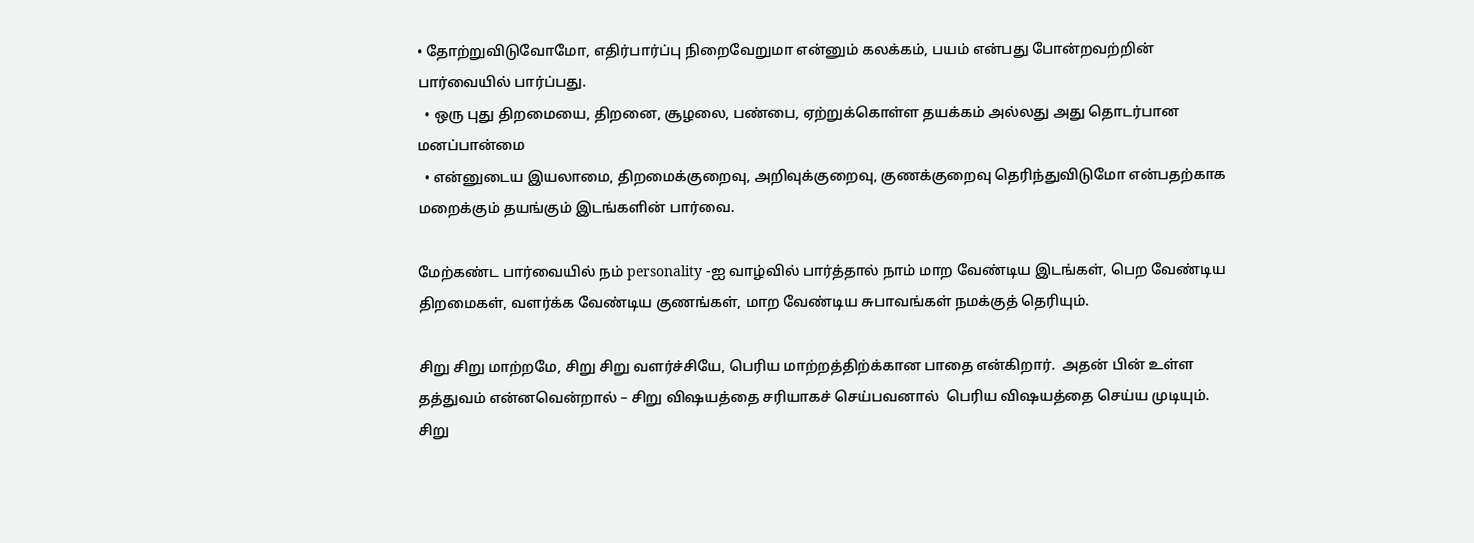• தோற்றுவிடுவோமோ, எதிர்பார்ப்பு நிறைவேறுமா என்னும் கலக்கம், பயம் என்பது போன்றவற்றின் பார்வையில் பார்ப்பது.
  • ஒரு புது திறமையை, திறனை, சூழலை, பண்பை, ஏற்றுக்கொள்ள தயக்கம் அல்லது அது தொடர்பான மனப்பான்மை
  • என்னுடைய இயலாமை, திறமைக்குறைவு, அறிவுக்குறைவு, குணக்குறைவு தெரிந்துவிடுமோ என்பதற்காக  மறைக்கும் தயங்கும் இடங்களின் பார்வை.

மேற்கண்ட பார்வையில் நம் personality -ஐ வாழ்வில் பார்த்தால் நாம் மாற வேண்டிய இடங்கள், பெற வேண்டிய திறமைகள், வளர்க்க வேண்டிய குணங்கள், மாற வேண்டிய சுபாவங்கள் நமக்குத் தெரியும்.

சிறு சிறு மாற்றமே, சிறு சிறு வளர்ச்சியே, பெரிய மாற்றத்திற்க்கான பாதை என்கிறார்.  அதன் பின் உள்ள தத்துவம் என்னவென்றால் – சிறு விஷயத்தை சரியாகச் செய்பவனால்  பெரிய விஷயத்தை செய்ய முடியும். சிறு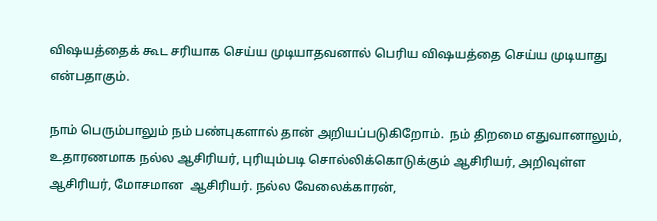விஷயத்தைக் கூட சரியாக செய்ய முடியாதவனால் பெரிய விஷயத்தை செய்ய முடியாது என்பதாகும்.

நாம் பெரும்பாலும் நம் பண்புகளால் தான் அறியப்படுகிறோம்.  நம் திறமை எதுவானாலும், உதாரணமாக நல்ல ஆசிரியர், புரியும்படி சொல்லிக்கொடுக்கும் ஆசிரியர், அறிவுள்ள ஆசிரியர், மோசமான  ஆசிரியர். நல்ல வேலைக்காரன்,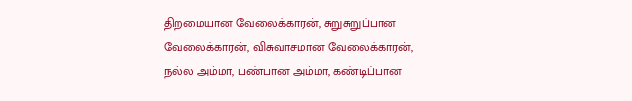திறமையான வேலைக்காரன், சுறுசுறுப்பான வேலைக்காரன், விசுவாசமான வேலைக்காரன், நல்ல அம்மா, பண்பான அம்மா, கண்டிப்பான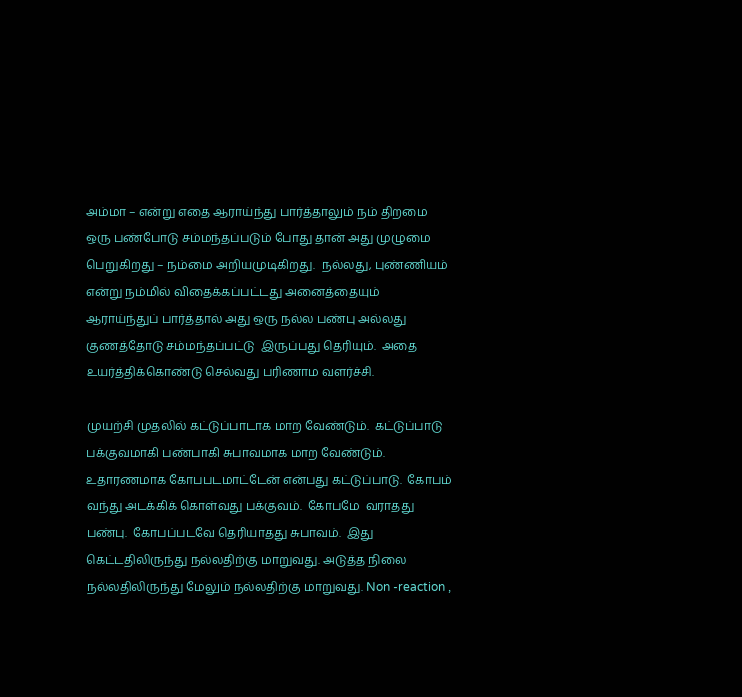அம்மா – என்று எதை ஆராய்ந்து பார்த்தாலும் நம் திறமை ஒரு பண்போடு சம்மந்தப்படும் போது தான் அது முழுமை பெறுகிறது – நம்மை அறியமுடிகிறது.  நல்லது, புண்ணியம் என்று நம்மில் விதைக்கப்பட்டது அனைத்தையும் ஆராய்ந்துப் பார்த்தால் அது ஒரு நல்ல பண்பு அல்லது குணத்தோடு சம்மந்தப்பட்டு  இருப்பது தெரியும்.  அதை உயர்த்திக்கொண்டு செல்வது பரிணாம வளர்ச்சி.

முயற்சி முதலில் கட்டுப்பாடாக மாற வேண்டும்.  கட்டுப்பாடு பக்குவமாகி பண்பாகி சுபாவமாக மாற வேண்டும்.  உதாரணமாக கோபபடமாட்டேன் என்பது கட்டுப்பாடு.  கோபம் வந்து அடக்கிக் கொள்வது பக்குவம்.  கோபமே  வராதது பண்பு.  கோபப்படவே தெரியாதது சுபாவம்.  இது கெட்டதிலிருந்து நல்லதிற்கு மாறுவது. அடுத்த நிலை நல்லதிலிருந்து மேலும் நல்லதிற்கு மாறுவது. Non -reaction ,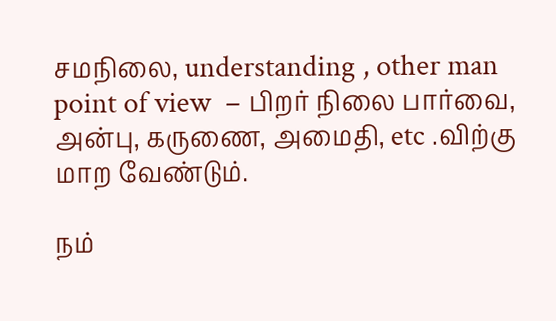சமநிலை, understanding , other man point of view  – பிறர் நிலை பார்வை, அன்பு, கருணை, அமைதி, etc .விற்கு மாற வேண்டும்.

நம்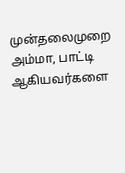முன்தலைமுறை அம்மா, பாட்டி ஆகியவர்களை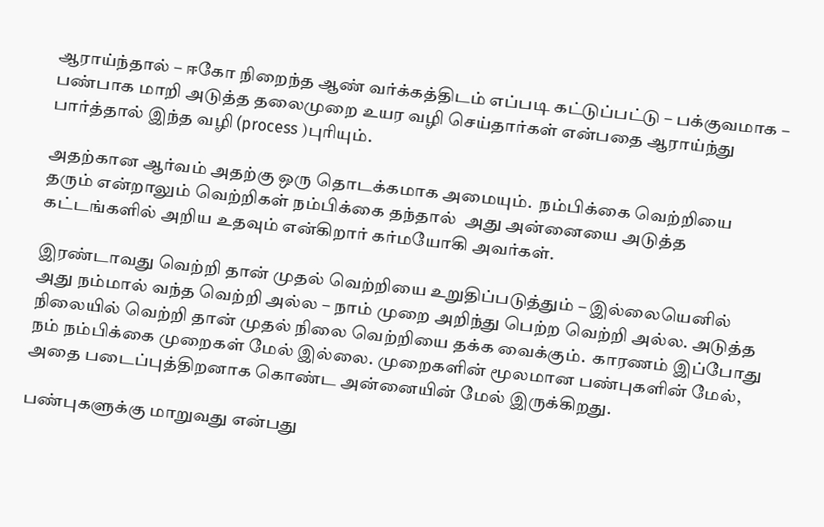ஆராய்ந்தால் – ஈகோ நிறைந்த ஆண் வர்க்கத்திடம் எப்படி கட்டுப்பட்டு – பக்குவமாக – பண்பாக மாறி அடுத்த தலைமுறை உயர வழி செய்தார்கள் என்பதை ஆராய்ந்து பார்த்தால் இந்த வழி (process )புரியும்.

அதற்கான ஆர்வம் அதற்கு ஒரு தொடக்கமாக அமையும்.  நம்பிக்கை வெற்றியை தரும் என்றாலும் வெற்றிகள் நம்பிக்கை தந்தால்  அது அன்னையை அடுத்த கட்டங்களில் அறிய உதவும் என்கிறார் கர்மயோகி அவர்கள்.

இரண்டாவது வெற்றி தான் முதல் வெற்றியை உறுதிப்படுத்தும் – இல்லையெனில் அது நம்மால் வந்த வெற்றி அல்ல – நாம் முறை அறிந்து பெற்ற வெற்றி அல்ல. அடுத்த நிலையில் வெற்றி தான் முதல் நிலை வெற்றியை தக்க வைக்கும்.  காரணம் இப்போது நம் நம்பிக்கை முறைகள் மேல் இல்லை. முறைகளின் மூலமான பண்புகளின் மேல், அதை படைப்புத்திறனாக கொண்ட அன்னையின் மேல் இருக்கிறது.

பண்புகளுக்கு மாறுவது என்பது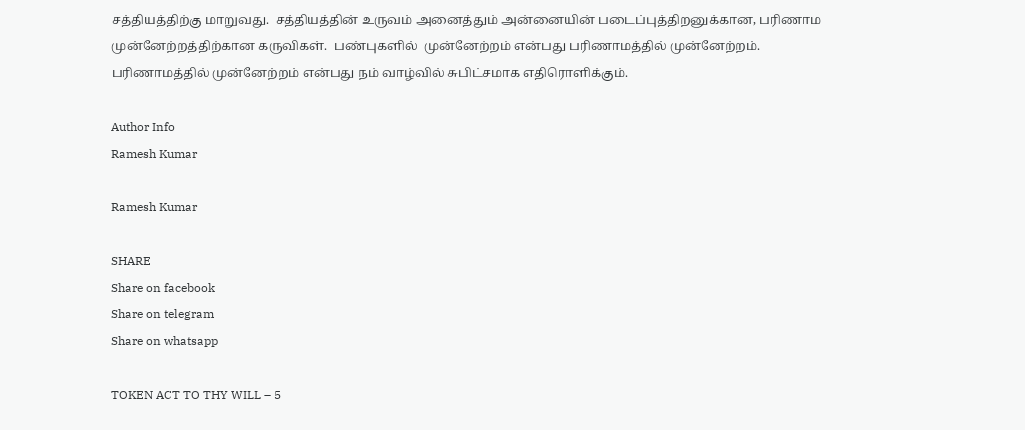சத்தியத்திற்கு மாறுவது.  சத்தியத்தின் உருவம் அனைத்தும் அன்னையின் படைப்புத்திறனுக்கான, பரிணாம முன்னேற்றத்திற்கான கருவிகள்.  பண்புகளில்  முன்னேற்றம் என்பது பரிணாமத்தில் முன்னேற்றம்.  பரிணாமத்தில் முன்னேற்றம் என்பது நம் வாழ்வில் சுபிட்சமாக எதிரொளிக்கும்.

Author Info
Ramesh Kumar

Ramesh Kumar

SHARE
Share on facebook
Share on telegram
Share on whatsapp

TOKEN ACT TO THY WILL – 5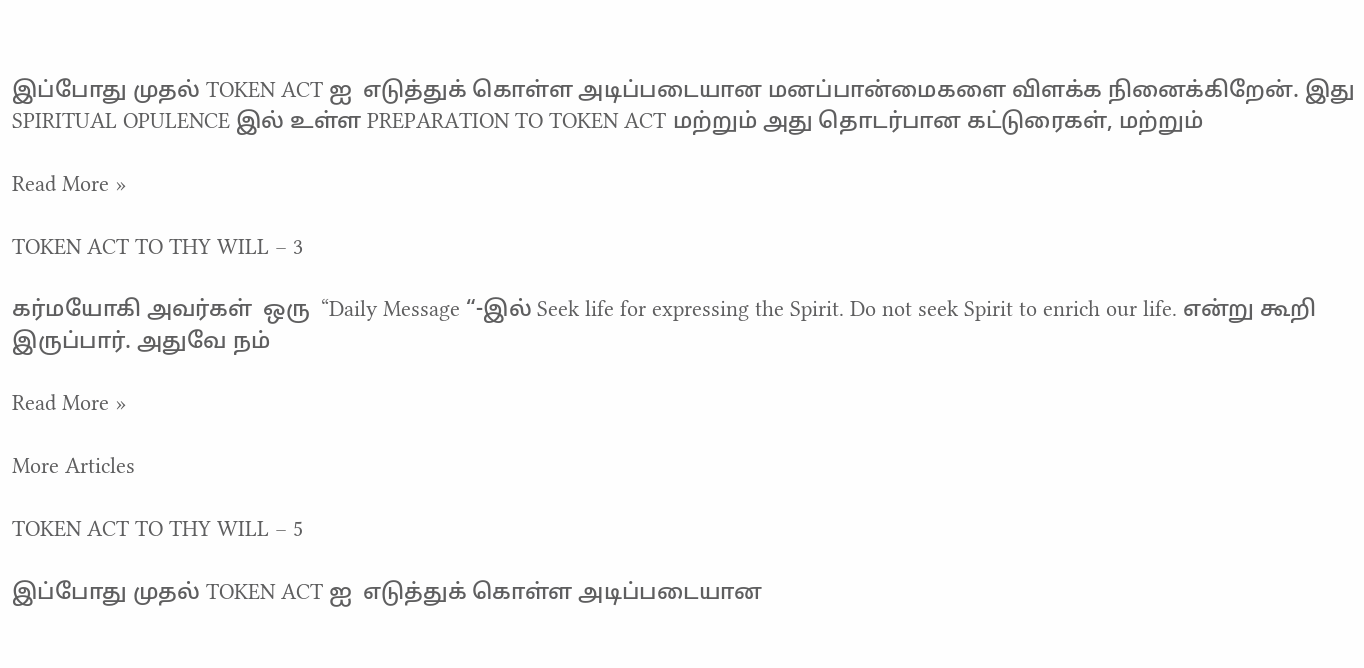இப்போது முதல் TOKEN ACT ஐ  எடுத்துக் கொள்ள அடிப்படையான மனப்பான்மைகளை விளக்க நினைக்கிறேன். இது SPIRITUAL OPULENCE இல் உள்ள PREPARATION TO TOKEN ACT மற்றும் அது தொடர்பான கட்டுரைகள், மற்றும்

Read More »

TOKEN ACT TO THY WILL – 3

கர்மயோகி அவர்கள்  ஒரு  “Daily Message “-இல் Seek life for expressing the Spirit. Do not seek Spirit to enrich our life. என்று கூறி இருப்பார். அதுவே நம்

Read More »

More Articles

TOKEN ACT TO THY WILL – 5

இப்போது முதல் TOKEN ACT ஐ  எடுத்துக் கொள்ள அடிப்படையான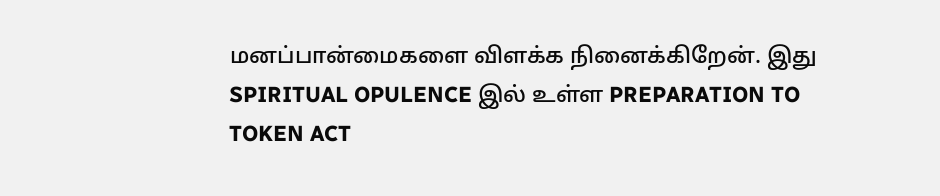மனப்பான்மைகளை விளக்க நினைக்கிறேன். இது SPIRITUAL OPULENCE இல் உள்ள PREPARATION TO TOKEN ACT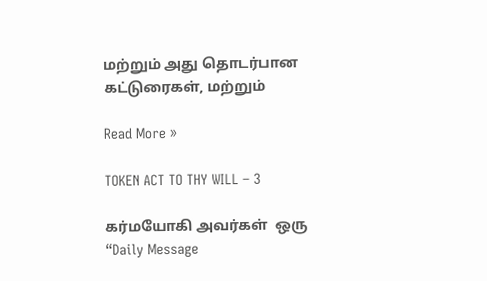மற்றும் அது தொடர்பான கட்டுரைகள், மற்றும்

Read More »

TOKEN ACT TO THY WILL – 3

கர்மயோகி அவர்கள்  ஒரு  “Daily Message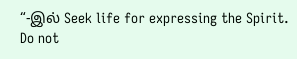“-இல் Seek life for expressing the Spirit. Do not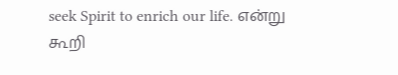seek Spirit to enrich our life. என்று கூறி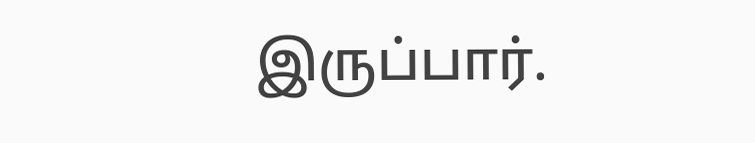இருப்பார்.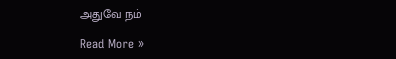அதுவே நம்

Read More »